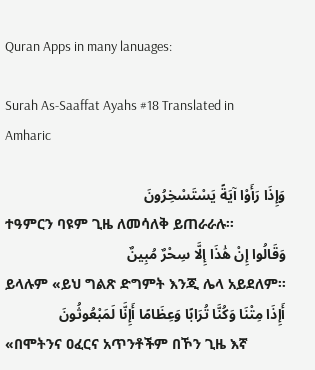Quran Apps in many lanuages:

Surah As-Saaffat Ayahs #18 Translated in Amharic

وَإِذَا رَأَوْا آيَةً يَسْتَسْخِرُونَ
ተዓምርን ባዩም ጊዜ ለመሳለቅ ይጠራራሉ፡፡
وَقَالُوا إِنْ هَٰذَا إِلَّا سِحْرٌ مُبِينٌ
ይላሉም «ይህ ግልጽ ድግምት እንጂ ሌላ አይደለም፡፡
أَإِذَا مِتْنَا وَكُنَّا تُرَابًا وَعِظَامًا أَإِنَّا لَمَبْعُوثُونَ
«በሞትንና ዐፈርና አጥንቶችም በኾን ጊዜ እኛ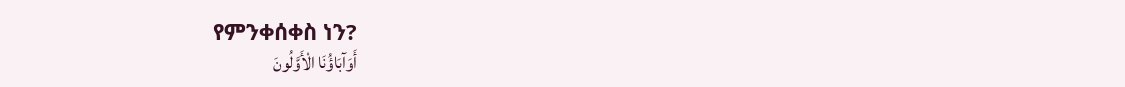የምንቀሰቀስ ነን?
أَوَآبَاؤُنَا الْأَوَّلُونَ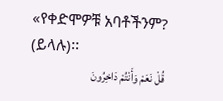«የቀድሞዎቹ አባቶችንም? (ይላሉ)፡፡
قُلْ نَعَمْ وَأَنْتُمْ دَاخِرُونَ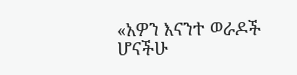«አዎን እናንተ ወራዶች ሆናችሁ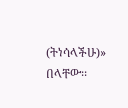(ትነሳላችሁ)» በላቸው፡፡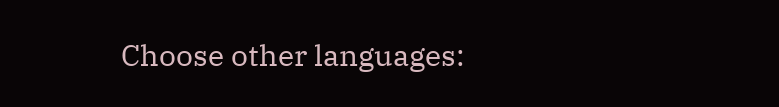Choose other languages: